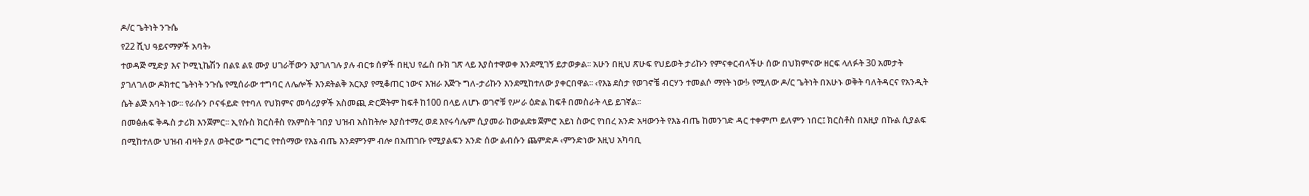ዶ/ር ጌትነት ንጉሴ
የ22 ሺህ ዓይናማዎች አባት›
ተወዳጅ ሚድያ እና ኮሚኒኬሽን በልዩ ልዩ ሙያ ሀገራቸውን እያገለገሉ ያሉ ብርቱ ሰዎች በዚህ የፌስ ቡክ ገጽ ላይ እያስተዋወቀ እንደሚገኝ ይታወቃል፡፡ አሁን በዚህ ጽሁፍ የህይወት ታሪኩን የምናቀርብላችሁ ሰው በህክምናው ዘርፍ ላለፉት 30 አመታት ያገለገለው ዶክተር ጌትነት ንጉሴ የሚሰራው ተግባር ለሌሎች እንደትልቅ አርአያ የሚቆጠር ነውና እዝራ እጅጉ ግለ-ታሪኩን እንደሚከተለው ያቀርበዋል፡፡ ‹የእኔ ደስታ የወገኖቼ ብርሃን ተመልሶ ማየት ነው!› የሚለው ዶ/ር ጌትነት በአሁኑ ወቅት ባለትዳርና የአንዲት ሴት ልጅ አባት ነው፡፡ የራሱን ቦናፋይድ የተባለ የህክምና መሳሪያዎች አስመጪ ድርጅትም ከፍቶ ከ100 በላይ ለሆኑ ወገኖቹ የሥራ ዕድል ከፍቶ በመስራት ላይ ይገኛል፡፡
በመፅሐፍ ቅዱስ ታሪክ እንጀምር፡፡ ኢየሱስ ክርስቶስ የአምስት ገበያ ህዝብ አስከትሎ እያስተማረ ወደ እየሩሳሌም ሲያመራ ከውልደቱ ጀምሮ አይነ ስውር የነበረ አንድ አዛውንት የእኔ ብጤ ከመንገድ ዳር ተቀምጦ ይለምን ነበር፤ ክርስቶስ በእዚያ በኩል ሲያልፍ በሚከተለው ህዝብ ብዛት ያለ ወትሮው ግርግር የተሰማው የእኔ ብጤ እንደምንም ብሎ በአጠገቡ የሚያልፍን አንድ ሰው ልብሱን ጨምድዶ ‹ምንድነው እዚህ አካባቢ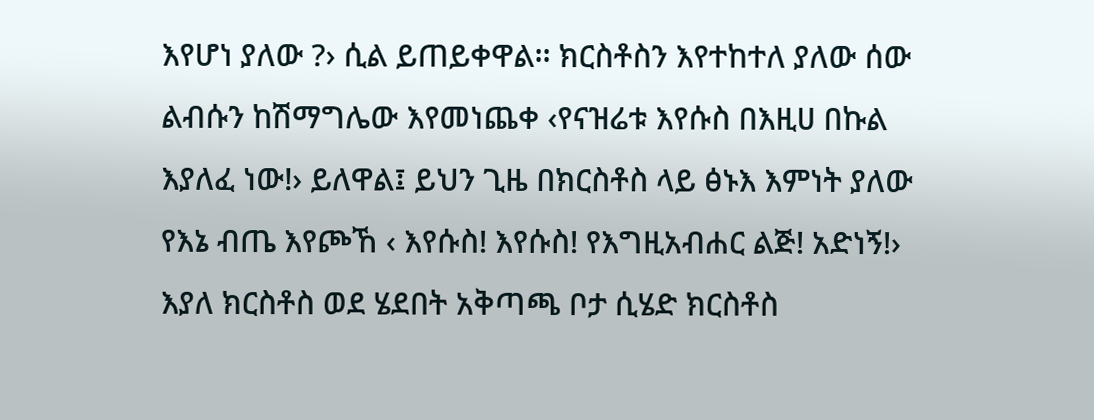እየሆነ ያለው ?› ሲል ይጠይቀዋል፡፡ ክርስቶስን እየተከተለ ያለው ሰው ልብሱን ከሽማግሌው እየመነጨቀ ‹የናዝሬቱ እየሱስ በእዚሀ በኩል እያለፈ ነው!› ይለዋል፤ ይህን ጊዜ በክርስቶስ ላይ ፅኑእ እምነት ያለው የእኔ ብጤ እየጮኸ ‹ እየሱስ! እየሱስ! የእግዚአብሐር ልጅ! አድነኝ!› እያለ ክርስቶስ ወደ ሄደበት አቅጣጫ ቦታ ሲሄድ ክርስቶስ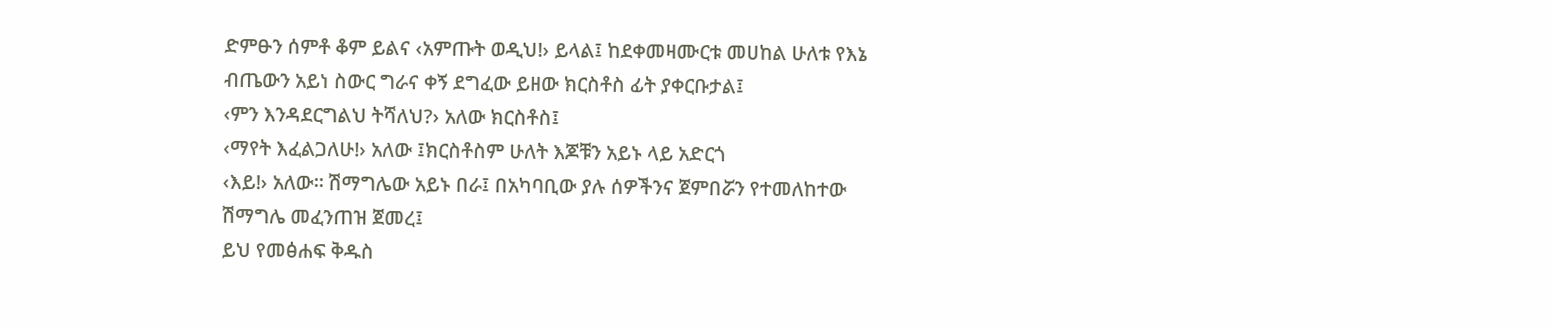ድምፁን ሰምቶ ቆም ይልና ‹አምጡት ወዲህ!› ይላል፤ ከደቀመዛሙርቱ መሀከል ሁለቱ የእኔ ብጤውን አይነ ስውር ግራና ቀኝ ደግፈው ይዘው ክርስቶስ ፊት ያቀርቡታል፤
‹ምን እንዳደርግልህ ትሻለህ?› አለው ክርስቶስ፤
‹ማየት እፈልጋለሁ!› አለው ፤ክርስቶስም ሁለት እጆቹን አይኑ ላይ አድርጎ
‹እይ!› አለው፡፡ ሽማግሌው አይኑ በራ፤ በአካባቢው ያሉ ሰዎችንና ጀምበሯን የተመለከተው ሽማግሌ መፈንጠዝ ጀመረ፤
ይህ የመፅሐፍ ቅዱስ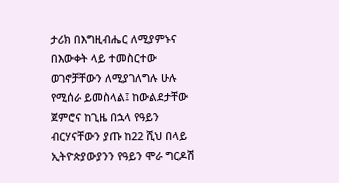ታሪክ በእግዚብሔር ለሚያምኑና በእውቀት ላይ ተመስርተው ወገኖቻቸውን ለሚያገለግሉ ሁሉ የሚሰራ ይመስላል፤ ከውልደታቸው ጀምሮና ከጊዜ በኋላ የዓይን ብርሃናቸውን ያጡ ከ22 ሺህ በላይ ኢትዮጵያውያንን የዓይን ሞራ ግርዶሽ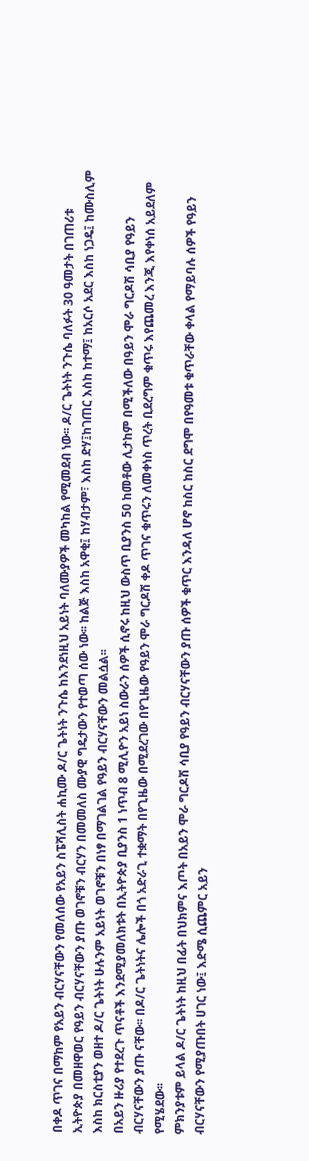በቀዶ ጥገና በማከም የአይን ብርሃናቸውን የመለሰው የአይን ስፔሻሊስት ሐኪሙ ዶ/ር ጌትነት ንጉሴ ከእንደነዚህ አይነት ባለሙያዎች መካከል የሚመደብ ነው፡፡ ዶ/ር ጌትነት ንጉሴ ባለፉት 30 ዓመታት በገጠሪቱ ኢትዮጵያ በመዘዋወር የዓይን ብርሃናቸውን ያጡ ወገኖቹን ብርሃን በመመለስ ሙያዊ ግዴታውን የተወጣ ሰው ነው፡፡ ከልጅ እስከ አዋቂ፤ ከሃብታም፣ እስከ ድሃ፤ከገጠር እስከ ከተማ፤ ከአርሶ አደር እስከ ነጋዴ፤ ከሙስሊም እስከ ክርስቲያን ወዘተ ዶ/ር ጌትነት ሁሉንም አይነት ወገኖቹን በነፃ በማገልገል የዓይን ብርሃናቸውን መልሷል፡፡
በአይን ዙሪያ የተደረጉ ጥናቶች እንደሚያመለክቱት በኢትዮጵያ ቢያንስ 1 ነጥብ 8 ሚሊዮን አይነ ስውራን ሰዎች ሲኖሩ ከዚህ ውስጥ ቢያንስ 50 ከመቶው ሊታከም በሚችለው በዓይን ሞራ ግርዶሽ ሳቢያ የዓይን ብርሃናቸውን ያጡ ናቸው፡፡ በዶ/ር ጌትነትና ሌሎች በጎ አድራጊ ተቋማት በየጊዜው በሚደረገው በየጊዜው የዓይን ሞራ ግርዶሽ ቀዶ ጥገና ቁጥሩን ለመቀነስ ጥረት ቢደረግም ቁጥሩ እየጨመረ እንጂ እየቀነሰ አይደለም የሚሄደው፡፡
ምክንያቱም ይላል ዶ/ር ጌትነት ከዚህ በፊት በህክምና እጦት በአይን ሞራ ግርዶሽ ሳቢያ የዓይን ብርሃናቸውን ያጡ ሰዎች ቁጥር እንዳለ ሆኖ ከስር ከስር ደግሞ በየዓመቱ ቁጥራቸው ቀላል የማይባሉ ሰዎች የዓይን ብርሃናቸውን የሚያጡበት ሀገር ነው፤ እድሜ ሲጨምር አይን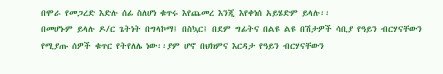በሞራ የመጋረድ እድሉ ሰፊ ስለሆነ ቁጥሩ እየጨመረ እንጂ እየቀነሰ አይሄድም ይላሉ፡፡
በመሆኑም ይላሉ ዶ/ር ጌትነት በግላኮማ፤ በስኳር፤ በደም ግፊትና በልዩ ልዩ በሽታዎች ሳቢያ የዓይን ብርሃናቸውን የሚያጡ ሰዎች ቁጥር የትየለሌ ነው፡፡ያም ሆኖ በህክምና እርዳታ የዓይን ብርሃናቸውን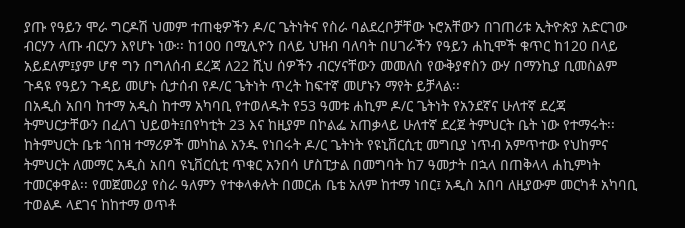ያጡ የዓይን ሞራ ግርዶሽ ህመም ተጠቂዎችን ዶ/ር ጌትነትና የስራ ባልደረቦቻቸው ኑሮአቸውን በገጠሪቱ ኢትዮጵያ አድርገው ብርሃን ላጡ ብርሃን እየሆኑ ነው፡፡ ከ100 በሚሊዮን በላይ ህዝብ ባለባት በሀገራችን የዓይን ሐኪሞች ቁጥር ከ120 በላይ አይደለም፤ያም ሆኖ ግን በግለሰብ ደረጃ ለ22 ሺህ ሰዎችን ብርሃናቸውን መመለስ የውቅያኖስን ውሃ በማንኪያ ቢመስልም ጉዳዩ የዓይን ጉዳይ መሆኑ ሲታሰብ የዶ/ር ጌትነት ጥረት ከፍተኛ መሆኑን ማየት ይቻላል፡፡
በአዲስ አበባ ከተማ አዲስ ከተማ አካባቢ የተወለዱት የ53 ዓመቱ ሐኪም ዶ/ር ጌትነት የአንደኛና ሁለተኛ ደረጃ ትምህርታቸውን በፈለገ ህይወት፤በየካቲት 23 እና ከዚያም በኮልፌ አጠቃላይ ሁለተኛ ደረጀ ትምህርት ቤት ነው የተማሩት፡፡ ከትምህርት ቤቱ ጎበዝ ተማሪዎች መካከል አንዱ የነበሩት ዶ/ር ጌትነት የዩኒቨርሲቲ መግቢያ ነጥብ አምጥተው የህከምና ትምህርት ለመማር አዲስ አበባ ዩኒቨርሲቲ ጥቁር አንበሳ ሆስፒታል በመግባት ከ7 ዓመታት በኋላ በጠቅላላ ሐኪምነት ተመርቀዋል፡፡ የመጀመሪያ የስራ ዓለምን የተቀላቀሉት በመርሐ ቤቴ አለም ከተማ ነበር፤ አዲስ አበባ ለዚያውም መርካቶ አካባቢ ተወልዶ ላደገና ከከተማ ወጥቶ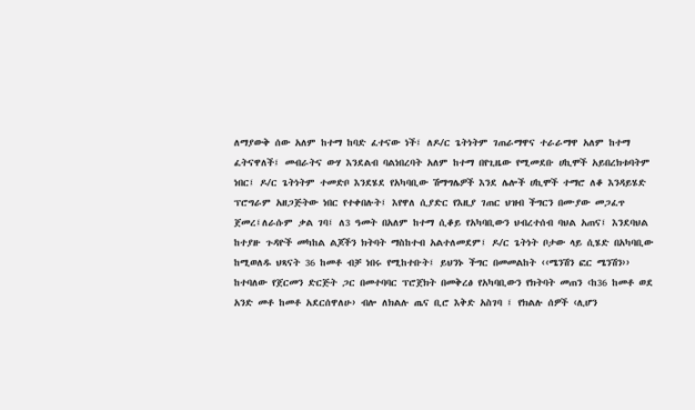ለማያውቅ ሰው አለም ከተማ ከባድ ፈተናው ነች፤ ለዶ/ር ጌትነትም ገጠራማዋና ተራራማዋ አለም ከተማ ፈትናዋለች፤ መብራትና ውሃ እንደልብ ባልነበረባት አለም ከተማ በየጊዜው የሚመደቡ ሀኪሞች አይበረክቱባትም ነበር፤ ዶ/ር ጌትነትም ተመድቦ እንደሄደ የአካባቢው ሽማግሌዎች እንደ ሌሎች ሀኪሞች ተማሮ ለቆ እንዳይሄድ ፕሮግራም አዘጋጅትው ነበር የተቀበሉት፤ እየዋለ ሲያድር የእዚያ ገጠር ህዝብ ችግርን በሙያው መጋፈጥ ጀመረ፤ለራሱም ቃል ገባ፤ ለ3 ዓመት በአለም ከተማ ሲቆይ የአካባቢውን ህብረተሰብ ባህል አጠና፤ እንደባህል ከተያዙ ጉዳዮች መካከል ልጆችን ክትባት ማስከተብ አልተለመደም፤ ዶ/ር ጌትነት ቦታው ላይ ሲሄድ በአካባቢው ከሚወለዱ ህጻናት 36 ከመቶ ብቻ ነበሩ የሚከተቡት፤ ይህንኑ ችግር በመመልከት ‹‹ሜንሽን ፎር ሜንሽን›› ከተባለው የጀርመን ድርጅት ጋር በመተባባር ፕሮጀክት በመቅረፅ የአካባቢውን የክትባት መጠን ‹ከ36 ከመቶ ወደ አንድ መቶ ከመቶ አደርሰዋለሁ› ብሎ ለክልሉ ጤና ቢሮ እቅድ አስገባ ፤ የክልሉ ሰዎች ‹ሊሆን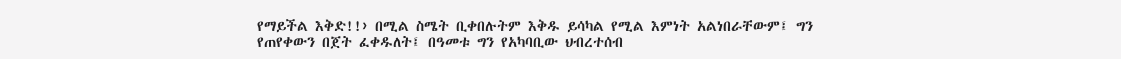የማይችል እቅድ!!› በሚል ስሜት ቢቀበሉትም እቅዱ ይሳካል የሚል እምነት አልነበራቸውም፤ ግን የጠየቀውን በጀት ፈቀዱለት፤ በዓመቱ ግን የአካባቢው ህብረተሰብ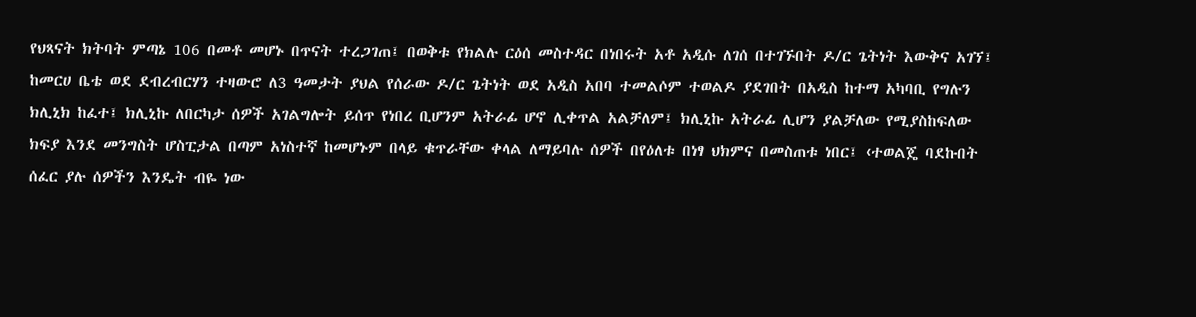የህጻናት ክትባት ምጣኔ 106 በመቶ መሆኑ በጥናት ተረጋገጠ፤ በወቅቱ የክልሉ ርዕሰ መስተዳር በነበሩት አቶ አዲሱ ለገሰ በተገኙበት ዶ/ር ጌትነት እውቅና አገኘ፤
ከመርሀ ቤቴ ወደ ደብረብርሃን ተዛውሮ ለ3 ዓመታት ያህል የሰራው ዶ/ር ጌትነት ወደ አዲስ አበባ ተመልሶም ተወልዶ ያደገበት በአዲስ ከተማ አካባቢ የግሉን ክሊኒክ ከፈተ፤ ክሊኒኩ ለበርካታ ሰዎች አገልግሎት ይሰጥ የነበረ ቢሆንም አትራፊ ሆኖ ሊቀጥል አልቻለም፤ ክሊኒኩ አትራፊ ሊሆን ያልቻለው የሚያስከፍለው ክፍያ እንደ መንግስት ሆስፒታል በጣም አነስተኛ ከመሆኑም በላይ ቁጥራቸው ቀላል ለማይባሉ ሰዎች በየዕለቱ በነፃ ህክምና በመስጠቱ ነበር፤ ‹ተወልጄ ባደኩበት ሰፈር ያሉ ሰዎችን እንዴት ብዬ ነው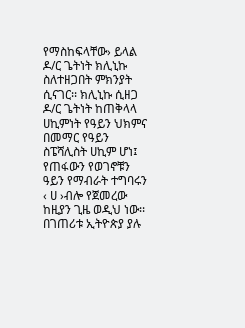የማስከፍላቸው› ይላል ዶ/ር ጌትነት ክሊኒኩ ስለተዘጋበት ምክንያት ሲናገር፡፡ ክሊኒኩ ሲዘጋ ዶ/ር ጌትነት ከጠቅላላ ሀኪምነት የዓይን ህክምና በመማር የዓይን ስፔሻሊስት ሀኪም ሆነ፤ የጠፋውን የወገኖቹን ዓይን የማብራት ተግባሩን ‹ ሀ ›ብሎ የጀመረው ከዚያን ጊዜ ወዲህ ነው፡፡በገጠሪቱ ኢትዮጵያ ያሉ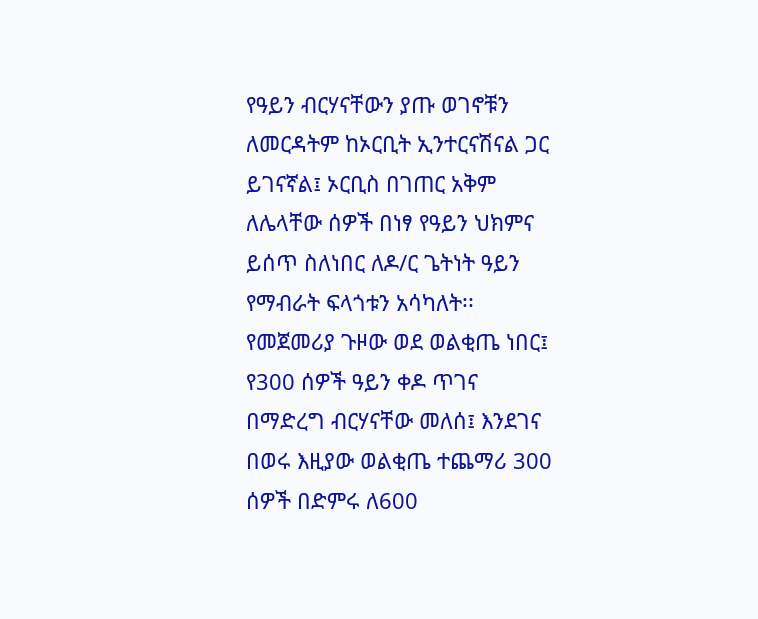የዓይን ብርሃናቸውን ያጡ ወገኖቹን ለመርዳትም ከኦርቢት ኢንተርናሽናል ጋር ይገናኛል፤ ኦርቢስ በገጠር አቅም ለሌላቸው ሰዎች በነፃ የዓይን ህክምና ይሰጥ ስለነበር ለዶ/ር ጌትነት ዓይን የማብራት ፍላጎቱን አሳካለት፡፡ የመጀመሪያ ጉዞው ወደ ወልቂጤ ነበር፤ የ300 ሰዎች ዓይን ቀዶ ጥገና በማድረግ ብርሃናቸው መለሰ፤ እንደገና በወሩ እዚያው ወልቂጤ ተጨማሪ 300 ሰዎች በድምሩ ለ600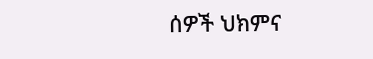ሰዎች ህክምና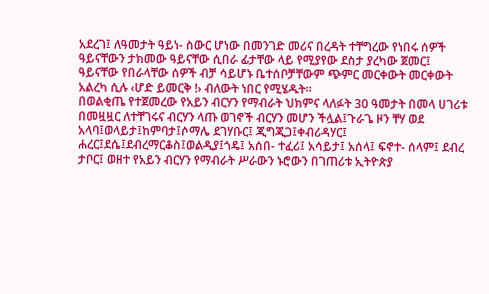አደረገ፤ ለዓመታት ዓይነ- ስውር ሆነው በመንገድ መሪና በረዳት ተቸግረው የነበሩ ሰዎች ዓይናቸውን ታክመው ዓይናቸው ሲበራ ፊታቸው ላይ የሚያየው ደስታ ያረካው ጀመር፤ ዓይናቸው የበራላቸው ሰዎች ብቻ ሳይሆኑ ቤተሰቦቻቸውም ጭምር መርቀውት መርቀውት አልረካ ሲሉ ‹ሆድ ይመርቅ !› ብለውት ነበር የሚሄዱት፡፡
በወልቂጤ የተጀመረው የአይን ብርሃን የማብራት ህክምና ላለፉት 30 ዓመታት በመላ ሀገሪቱ በመዟዟር ለተቸገሩና ብርሃን ላጡ ወገኖች ብርሃን መሆን ችሏል፤ጉራጌ ዞን ቸሃ ወደ አላባ፤ወላይታ፤ከምባታ፤ሶማሌ ደገሃቡር፤ ጂግጂጋ፤ቀብሪዳሃር፤ ሐረር፤ደሴ፤ደብረማርቆስ፤ወልዲያ፤ጎዴ፤ አሰበ- ተፈሪ፤ አሳይታ፤ አሰላ፤ ፍኖተ- ሰላም፤ ደብረ ታቦር፤ ወዘተ የአይን ብርሃን የማብራት ሥራውን ኑሮውን በገጠሪቱ ኢትዮጵያ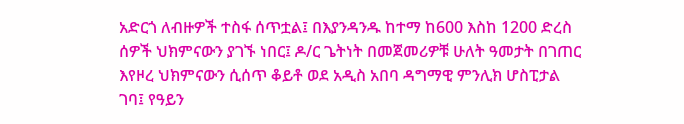አድርጎ ለብዙዎች ተስፋ ሰጥቷል፤ በእያንዳንዱ ከተማ ከ600 እስከ 1200 ድረስ ሰዎች ህክምናውን ያገኙ ነበር፤ ዶ/ር ጌትነት በመጀመሪዎቹ ሁለት ዓመታት በገጠር እየዞረ ህክምናውን ሲሰጥ ቆይቶ ወደ አዲስ አበባ ዳግማዊ ምንሊክ ሆስፒታል ገባ፤ የዓይን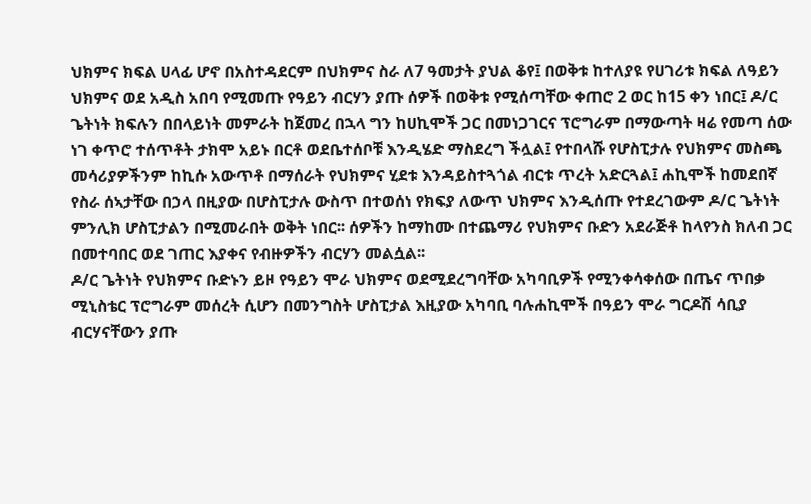ህክምና ክፍል ሀላፊ ሆኖ በአስተዳደርም በህክምና ስራ ለ7 ዓመታት ያህል ቆየ፤ በወቅቱ ከተለያዩ የሀገሪቱ ክፍል ለዓይን ህክምና ወደ አዲስ አበባ የሚመጡ የዓይን ብርሃን ያጡ ሰዎች በወቅቱ የሚሰጣቸው ቀጠሮ 2 ወር ከ15 ቀን ነበር፤ ዶ/ር ጌትነት ክፍሉን በበላይነት መምራት ከጀመረ በኋላ ግን ከሀኪሞች ጋር በመነጋገርና ፕሮግራም በማውጣት ዛሬ የመጣ ሰው ነገ ቀጥሮ ተሰጥቶት ታክሞ አይኑ በርቶ ወደቤተሰቦቹ እንዲሄድ ማስደረግ ችሏል፤ የተበላሹ የሆስፒታሉ የህክምና መስጫ መሳሪያዎችንም ከኪሱ አውጥቶ በማሰራት የህክምና ሂደቱ እንዳይስተጓጎል ብርቱ ጥረት አድርጓል፤ ሐኪሞች ከመደበኛ የስራ ሰኣታቸው በኃላ በዚያው በሆስፒታሉ ውስጥ በተወሰነ የክፍያ ለውጥ ህክምና እንዲሰጡ የተደረገውም ዶ/ር ጌትነት ምንሊክ ሆስፒታልን በሚመራበት ወቅት ነበር፡፡ ሰዎችን ከማከሙ በተጨማሪ የህክምና ቡድን አደራጅቶ ከላየንስ ክለብ ጋር በመተባበር ወደ ገጠር እያቀና የብዙዎችን ብርሃን መልሷል፡፡
ዶ/ር ጌትነት የህክምና ቡድኑን ይዞ የዓይን ሞራ ህክምና ወደሚደረግባቸው አካባቢዎች የሚንቀሳቀሰው በጤና ጥበቃ ሚኒስቴር ፕሮግራም መሰረት ሲሆን በመንግስት ሆስፒታል እዚያው አካባቢ ባሉሐኪሞች በዓይን ሞራ ግርዶሽ ሳቢያ ብርሃናቸውን ያጡ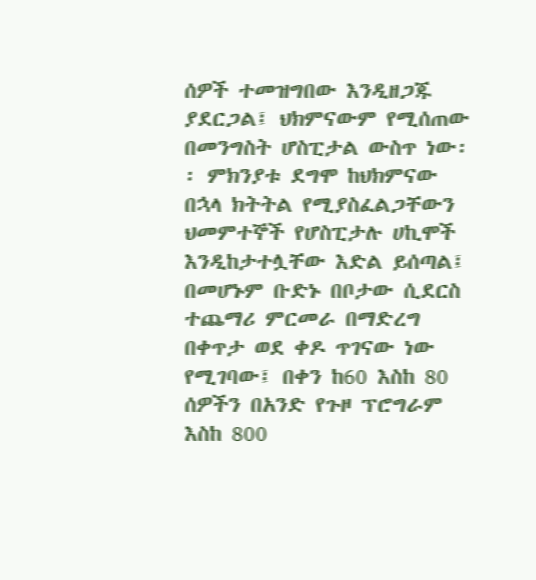ሰዎች ተመዝግበው እንዲዘጋጁ ያደርጋል፤ ህክምናውም የሚሰጠው በመንግስት ሆስፒታል ውስጥ ነው፡፡ ምክንያቱ ደግሞ ከህክምናው በኋላ ክትትል የሚያስፈልጋቸውን ህመምተኞች የሆስፒታሉ ሀኪሞች እንዲከታተሏቸው እድል ይሰጣል፤ በመሆኑም ቡድኑ በቦታው ሲደርስ ተጨማሪ ምርመራ በማድረግ በቀጥታ ወደ ቀዶ ጥገናው ነው የሚገባው፤ በቀን ከ60 እስከ 80 ሰዎችን በአንድ የጉዞ ፕሮግራም እስከ 800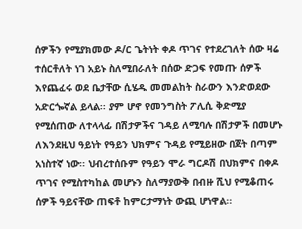ሰዎችን የሚያክመው ዶ/ር ጌትነት ቀዶ ጥገና የተደረገለት ሰው ዛሬ ተሰርቶለት ነገ አይኑ ስለሚበራለት በሰው ድጋፍ የመጡ ሰዎች እየጨፈሩ ወደ ቤታቸው ሲሄዱ መመልከት ስራውን እንድወደው አድርጐኛል ይላል፡፡ ያም ሆኖ የመንግስት ፖሊሲ ቅድሚያ የሚሰጠው ለተላላፊ በሽታዎችና ገዳይ ለሚባሉ በሽታዎች በመሆኑ ለእንደዚህ ዓይነት የዓይን ህክምና ጉዳይ የሚይዘው በጀት በጣም አነስተኛ ነው፡፡ ህብረተሰቡም የዓይን ሞራ ግርዶሽ በህክምና በቀዶ ጥገና የሚስተካከል መሆኑን ስለማያውቅ በብዙ ሺህ የሚቆጠሩ ሰዎች ዓይናቸው ጠፍቶ ከምርታማነት ውጪ ሆነዋል፡፡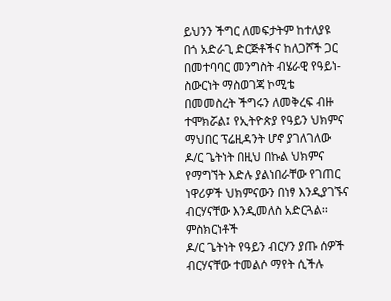ይህንን ችግር ለመፍታትም ከተለያዩ በጎ አድራጊ ድርጅቶችና ከለጋሾች ጋር በመተባባር መንግስት ብሄራዊ የዓይነ-ስውርነት ማስወገጃ ኮሚቴ በመመስረት ችግሩን ለመቅረፍ ብዙ ተሞክሯል፤ የኢትዮጵያ የዓይን ህክምና ማህበር ፕሬዚዳንት ሆኖ ያገለገለው ዶ/ር ጌትነት በዚህ በኩል ህክምና የማግኘት እድሉ ያልነበራቸው የገጠር ነዋሪዎች ህክምናውን በነፃ እንዲያገኙና ብርሃናቸው እንዲመለስ አድርጓል፡፡
ምስክርነቶች
ዶ/ር ጌትነት የዓይን ብርሃን ያጡ ሰዎች ብርሃናቸው ተመልሶ ማየት ሲችሉ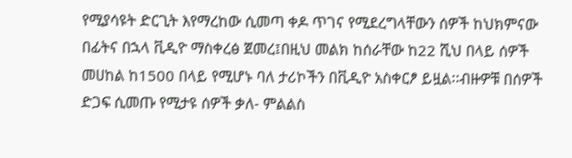የሚያሳዩት ድርጊት እየማረከው ሲመጣ ቀዶ ጥገና የሚደረግላቸውን ሰዎች ከህክምናው በፊትና በኋላ ቪዲዮ ማስቀረፅ ጀመረ፤በዚህ መልክ ከሰራቸው ከ22 ሺህ በላይ ሰዎች መሀከል ከ1500 በላይ የሚሆኑ ባለ ታሪኮችን በቪዲዮ አስቀርፆ ይዟል፡፡ብዙዎቹ በሰዎች ድጋፍ ሲመጡ የሚታዩ ሰዎች ቃለ- ምልልስ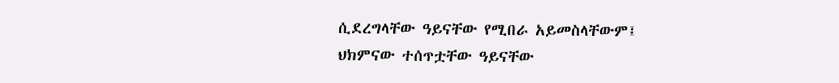ሲደረግላቸው ዓይናቸው የሚበራ አይመስላቸውም፤ ህክምናው ተሰጥቷቸው ዓይናቸው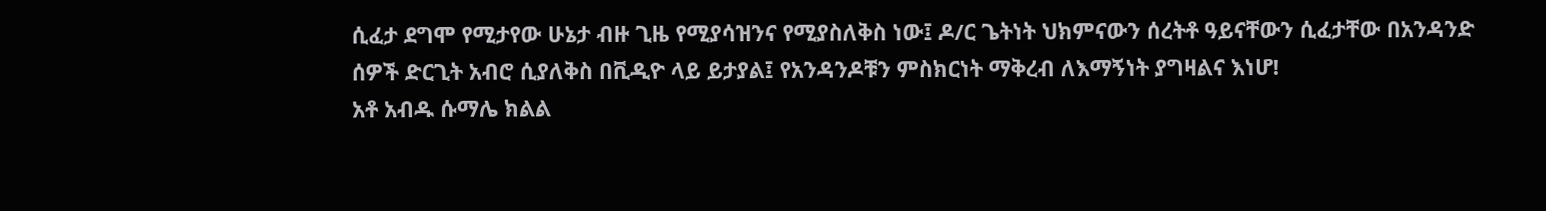ሲፈታ ደግሞ የሚታየው ሁኔታ ብዙ ጊዜ የሚያሳዝንና የሚያስለቅስ ነው፤ ዶ/ር ጌትነት ህክምናውን ሰረትቶ ዓይናቸውን ሲፈታቸው በአንዳንድ ሰዎች ድርጊት አብሮ ሲያለቅስ በቪዲዮ ላይ ይታያል፤ የአንዳንዶቹን ምስክርነት ማቅረብ ለእማኝነት ያግዛልና እነሆ!
አቶ አብዱ ሱማሌ ክልል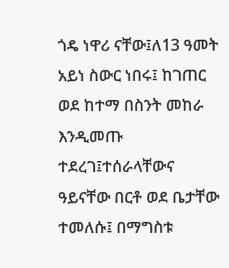ጎዴ ነዋሪ ናቸው፤ለ13 ዓመት አይነ ስውር ነበሩ፤ ከገጠር ወደ ከተማ በስንት መከራ እንዲመጡ ተደረገ፤ተሰራላቸውና ዓይናቸው በርቶ ወደ ቤታቸው ተመለሱ፤ በማግስቱ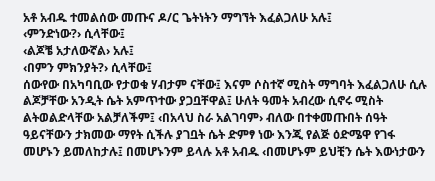አቶ አብዱ ተመልሰው መጡና ዶ/ር ጌትነትን ማግኘት እፈልጋለሁ አሉ፤
‹ምንድነው?› ሲላቸው፤
‹ልጆቼ አታለውኛል› አሉ፤
‹በምን ምክንያት?› ሲላቸው፤
ሰውየው በአካባቢው የታወቁ ሃብታም ናቸው፤ እናም ሶስተኛ ሚስት ማግባት እፈልጋለሁ ሲሉ ልጆቻቸው አንዲት ሴት አምጥተው ያጋቧቸዋል፤ ሁለት ዓመት አብረው ሲኖሩ ሚስት ልትወልድላቸው አልቻለችም፤ ‹በአላህ ስራ አልገባም› ብለው በተቀመጡበት ሰዓት ዓይናቸውን ታክመው ማየት ሲችሉ ያገቧት ሴት ድምፃ ነው እንጂ የልጅ ዕድሜዋ የገፋ መሆኑን ይመለከታሉ፤ በመሆኑንም ይላሉ አቶ አብዱ ‹በመሆኑም ይህቺን ሴት እውነታውን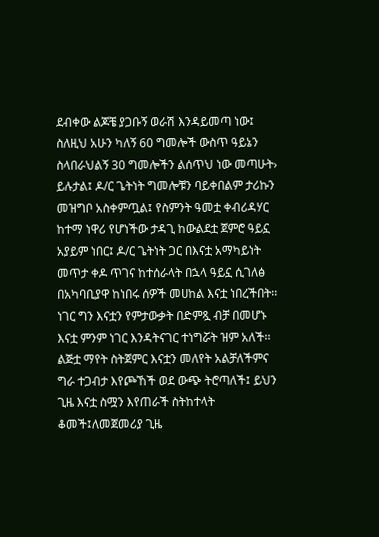ደብቀው ልጆቼ ያጋቡኝ ወራሽ እንዳይመጣ ነው፤ ስለዚህ አሁን ካለኝ 60 ግመሎች ውስጥ ዓይኔን ስላበራህልኝ 30 ግመሎችን ልሰጥህ ነው መጣሁት› ይሉታል፤ ዶ/ር ጌትነት ግመሎቹን ባይቀበልም ታሪኩን መዝግቦ አስቀምጧል፤ የስምንት ዓመቷ ቀብሪዳሃር ከተማ ነዋሪ የሆነችው ታዳጊ ከውልደቷ ጀምሮ ዓይኗ አያይም ነበር፤ ዶ/ር ጌትነት ጋር በእናቷ አማካይነት መጥታ ቀዶ ጥገና ከተሰራላት በኋላ ዓይኗ ሲገለፅ በአካባቢያዋ ከነበሩ ሰዎች መሀከል እናቷ ነበረችበት፡፡ ነገር ግን እናቷን የምታውቃት በድምጿ ብቻ በመሆኑ እናቷ ምንም ነገር እንዳትናገር ተነግሯት ዝም አለች፡፡
ልጅቷ ማየት ስትጀምር እናቷን መለየት አልቻለችምና ግራ ተጋብታ እየጮኸች ወደ ውጭ ትሮጣለች፤ ይህን ጊዜ እናቷ ስሟን እየጠራች ስትከተላት ቆመች፤ለመጀመሪያ ጊዜ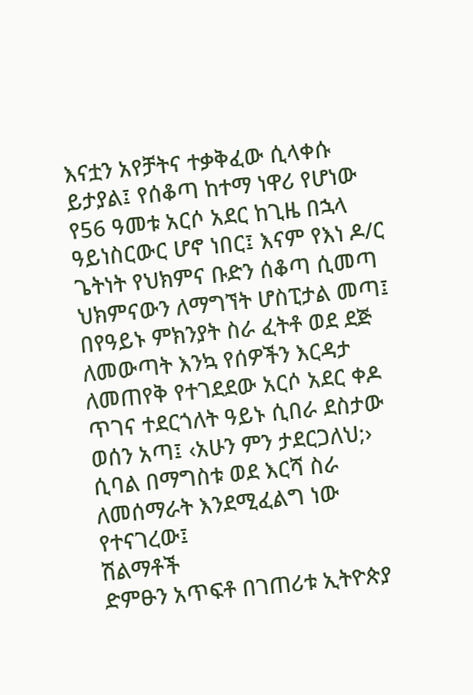እናቷን አየቻትና ተቃቅፈው ሲላቀሱ ይታያል፤ የሰቆጣ ከተማ ነዋሪ የሆነው የ56 ዓመቱ አርሶ አደር ከጊዜ በኋላ ዓይነስርውር ሆኖ ነበር፤ እናም የእነ ዶ/ር ጌትነት የህክምና ቡድን ሰቆጣ ሲመጣ ህክምናውን ለማግኘት ሆስፒታል መጣ፤ በየዓይኑ ምክንያት ስራ ፈትቶ ወደ ደጅ ለመውጣት እንኳ የሰዎችን እርዳታ ለመጠየቅ የተገደደው አርሶ አደር ቀዶ ጥገና ተደርጎለት ዓይኑ ሲበራ ደስታው ወሰን አጣ፤ ‹አሁን ምን ታደርጋለህ;› ሲባል በማግስቱ ወደ እርሻ ስራ ለመሰማራት እንደሚፈልግ ነው የተናገረው፤
ሽልማቶች
ድምፁን አጥፍቶ በገጠሪቱ ኢትዮጵያ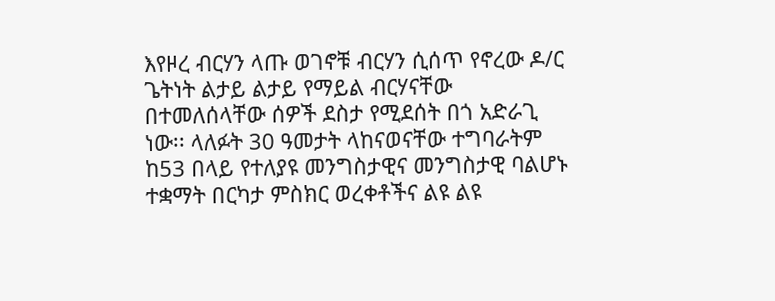እየዞረ ብርሃን ላጡ ወገኖቹ ብርሃን ሲሰጥ የኖረው ዶ/ር ጌትነት ልታይ ልታይ የማይል ብርሃናቸው በተመለሰላቸው ሰዎች ደስታ የሚደሰት በጎ አድራጊ ነው፡፡ ላለፉት 30 ዓመታት ላከናወናቸው ተግባራትም ከ53 በላይ የተለያዩ መንግስታዊና መንግስታዊ ባልሆኑ ተቋማት በርካታ ምስክር ወረቀቶችና ልዩ ልዩ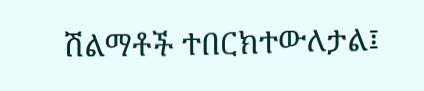ሽልማቶች ተበርክተውለታል፤